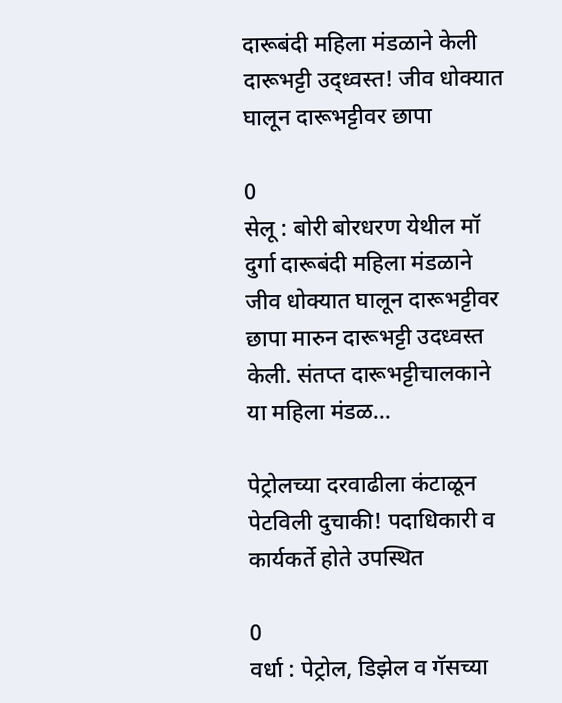दारूबंदी महिला मंडळाने केली दारूभट्टी उद्ध्वस्त! जीव धोक्यात घालून दारूभट्टीवर छापा

0
सेलू : बोरी बोरधरण येथील मॉ दुर्गा दारूबंदी महिला मंडळाने जीव धोक्यात घालून दारूभट्टीवर छापा मारुन दारूभट्टी उदध्वस्त केली. संतप्त दारूभट्टीचालकाने या महिला मंडळ...

पेट्रोलच्या दरवाढीला कंटाळून पेटविली दुचाकी! पदाधिकारी व कार्यकर्ते होते उपस्थित

0
वर्धा : पेट्रोल, डिझेल व गॅसच्या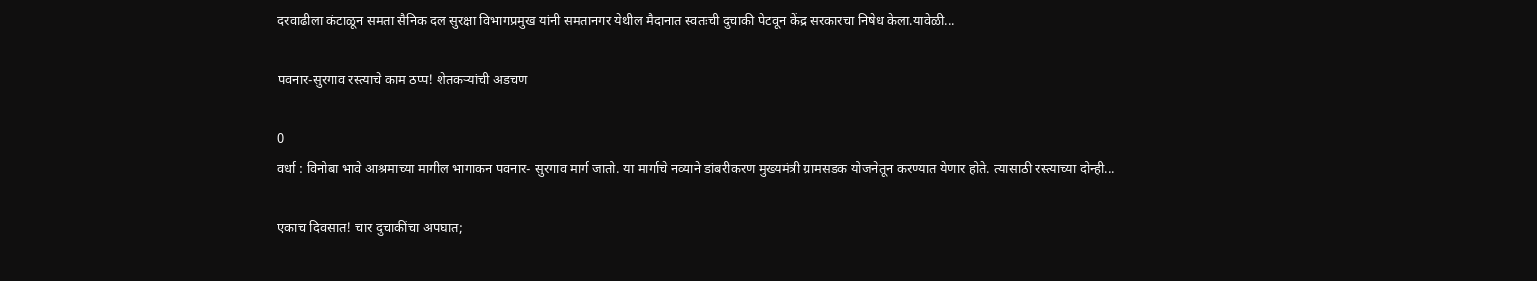दरवाढीला कंटाळून समता सैनिक दल सुरक्षा विभागप्रमुख यांनी समतानगर येथील मैदानात स्वतःची दुचाकी पेटवून केंद्र सरकारचा निषेध केला.यावेळी...

पवनार-सुरगाव रस्त्याचे काम ठप्प! शेतकऱ्यांची अडचण

0
वर्धा : विनोबा भावे आश्रमाच्या मागील भागाकन पवनार- सुरगाव मार्ग जातो. या मार्गाचे नव्याने डांबरीकरण मुख्यमंत्री ग्रामसडक योजनेतून करण्यात येणार होते. त्यासाठी रस्त्याच्या दोन्ही...

एकाच दिवसात! चार दुचाकींचा अपघात;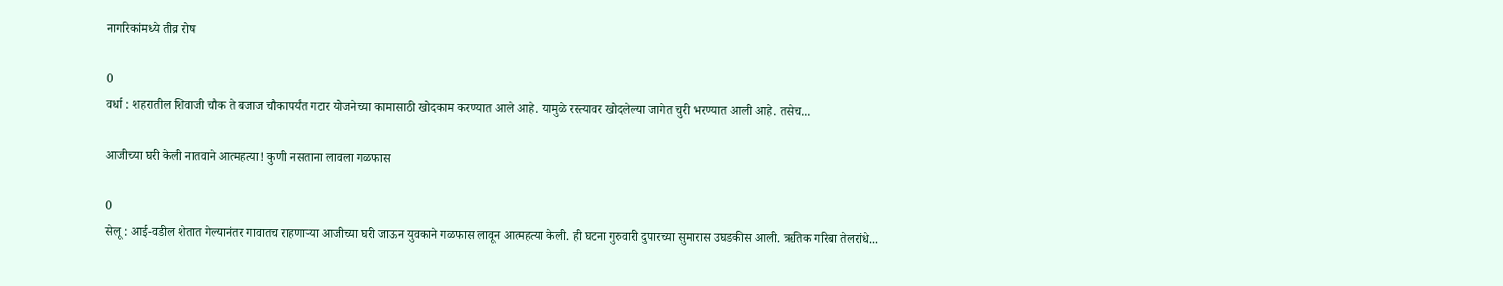नागरिकांमध्ये तीव्र रोष

0
वर्धा : शहरातील शिवाजी चौक ते बजाज चौकापर्यंत गटार योजनेच्या कामासाठी खोदकाम करण्यात आले आहे. यामुळे रस्त्यावर खोदलेल्या जागेत चुरी भरण्यात आली आहे. तसेच...

आजीच्या घरी केली नातवाने आत्महत्या! कुणी नसताना लावला गळफास

0
सेलू : आई-वडील शेतात गेल्यानंतर गावातच राहणाऱ्या आजीच्या घरी जाऊन युवकाने गळफास लावून आत्महत्या केली. ही घटना गुरुवारी दुपारच्या सुमारास उघडकीस आली. ऋतिक गरिबा तेलरांधे...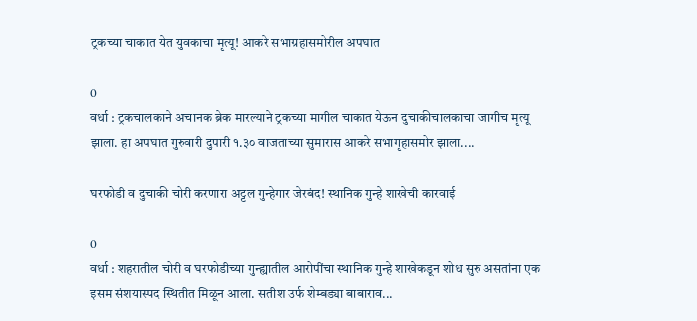ट्रकच्या चाकात येत युवकाचा मृत्यू! आकरे सभाग्रहासमोरील अपघात

0
वर्धा : ट्रकचालकाने अचानक ब्रेक मारल्याने ट्रकच्या मागील चाकात येऊन दुचाकीचालकाचा जागीच मृत्यू झाला. हा अपघात गुरुवारी दुपारी १.३० वाजताच्या सुमारास आकरे सभागृहासमोर झाला....

घरफोडी व दुचाकी चोरी करणारा अट्टल गुन्हेगार जेरबंद! स्थानिक गुन्हे शाखेची कारवाई

0
वर्धा : शहरातील चोरी व घरफोडीच्या गुन्ह्यातील आरोपींचा स्थानिक गुन्हे शाखेकडून शोध सुरु असतांना एक इसम संशयास्पद स्थितीत मिळून आला. सतीश उर्फ शेम्बड्या बाबाराव...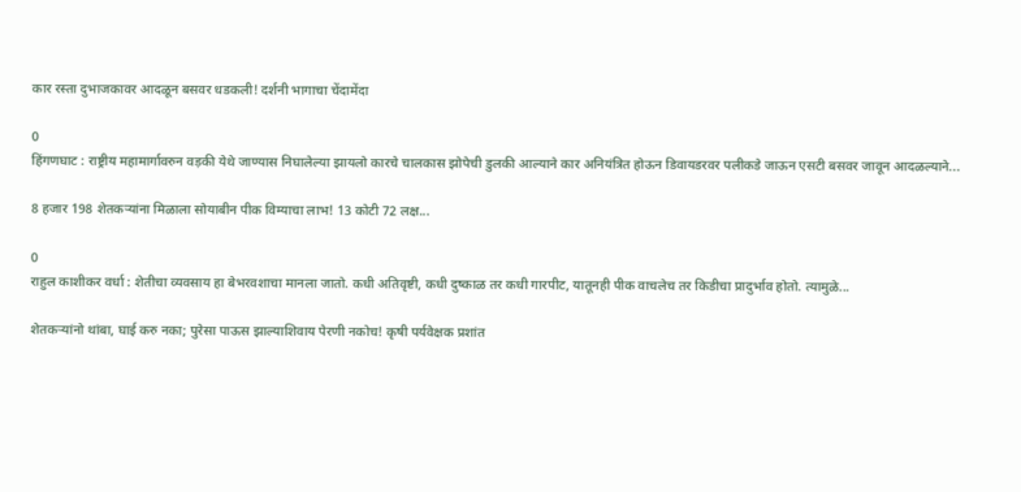कार रस्ता दुभाजकावर आदळून बसवर धडकली! दर्शनी भागाचा चेंदामेंदा

0
हिंगणघाट : राष्ट्रीय महामार्गावरुन वड़की येथे जाण्यास निघालेल्या झायलो कारचे चालकास झोपेची डुलकी आल्याने कार अनियंत्रित होऊन डिवायडरवर पलीकडे जाऊन एसटी बसवर जावून आदळल्याने...

8 हजार 198 शेतकऱ्यांना मिळाला सोयाबीन पीक विम्याचा लाभ! 13 कोटी 72 लक्ष...

0
राहुल काशीकर वर्धा : शेतीचा व्यवसाय हा बेभरवशाचा मानला जातो. कधी अतिवृष्टी, कधी दुष्काळ तर कधी गारपीट, यातूनही पीक वाचलेच तर किडीचा प्रादुर्भाव होतो. त्यामुळे...

शेतकऱ्यांनो थांबा, घाई करु नका; पुरेसा पाऊस झाल्याशिवाय पेरणी नकोच! कृषी पर्यवेक्षक प्रशांत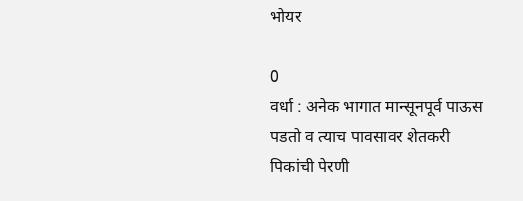भोयर

0
वर्धा : अनेक भागात मान्सूनपूर्व पाऊस पडतो व त्याच पावसावर शेतकरी पिकांची पेरणी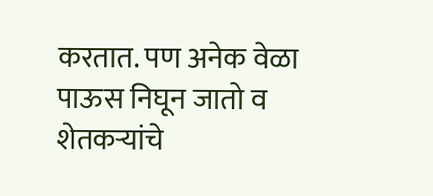करतात. पण अनेक वेळा पाऊस निघून जातो व शेतकऱ्यांचे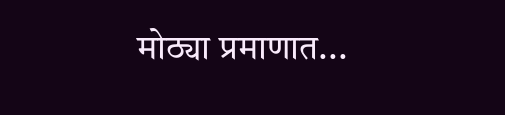मोठ्या प्रमाणात...